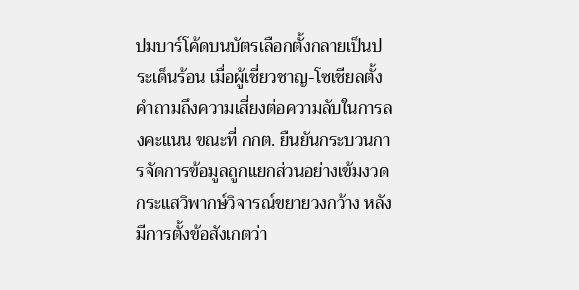ปมบาร์โค้ดบนบัตรเลือกตั้งกลายเป็นประเด็นร้อน เมื่อผู้เชี่ยวชาญ-โซเชียลตั้งคำถามถึงความเสี่ยงต่อความลับในการลงคะแนน ขณะที่ กกต. ยืนยันกระบวนการจัดการข้อมูลถูกแยกส่วนอย่างเข้มงวด
กระแสวิพากษ์วิจารณ์ขยายวงกว้าง หลังมีการตั้งข้อสังเกตว่า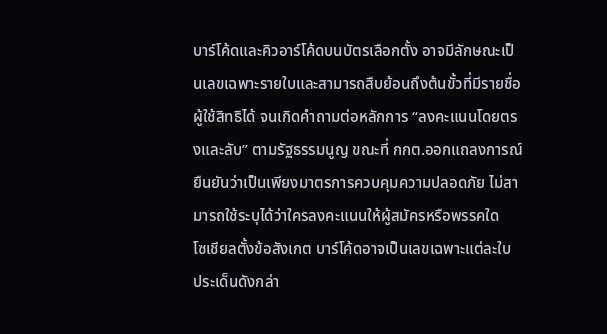บาร์โค้ดและคิวอาร์โค้ดบนบัตรเลือกตั้ง อาจมีลักษณะเป็นเลขเฉพาะรายใบและสามารถสืบย้อนถึงต้นขั้วที่มีรายชื่อผู้ใช้สิทธิได้ จนเกิดคำถามต่อหลักการ “ลงคะแนนโดยตรงและลับ” ตามรัฐธรรมนูญ ขณะที่ กกต.ออกแถลงการณ์ยืนยันว่าเป็นเพียงมาตรการควบคุมความปลอดภัย ไม่สามารถใช้ระบุได้ว่าใครลงคะแนนให้ผู้สมัครหรือพรรคใด
โซเชียลตั้งข้อสังเกต บาร์โค้ดอาจเป็นเลขเฉพาะแต่ละใบ
ประเด็นดังกล่า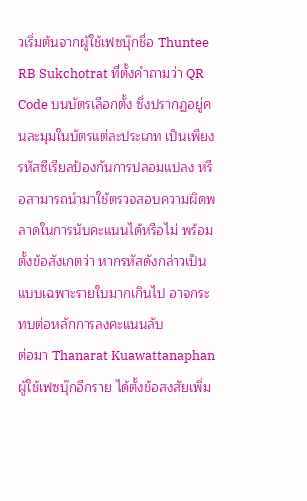วเริ่มต้นจากผู้ใช้เฟซบุ๊กชื่อ Thuntee RB Sukchotrat ที่ตั้งคำถามว่า QR Code บนบัตรเลือกตั้ง ซึ่งปรากฏอยู่คนละมุมในบัตรแต่ละประเภท เป็นเพียงรหัสซีเรียลป้องกันการปลอมแปลง หรือสามารถนำมาใช้ตรวจสอบความผิดพลาดในการนับคะแนนได้หรือไม่ พร้อมตั้งข้อสังเกตว่า หากรหัสดังกล่าวเป็นแบบเฉพาะรายใบมากเกินไป อาจกระทบต่อหลักการลงคะแนนลับ
ต่อมา Thanarat Kuawattanaphan ผู้ใช้เฟซบุ๊กอีกราย ได้ตั้งข้อสงสัยเพิ่ม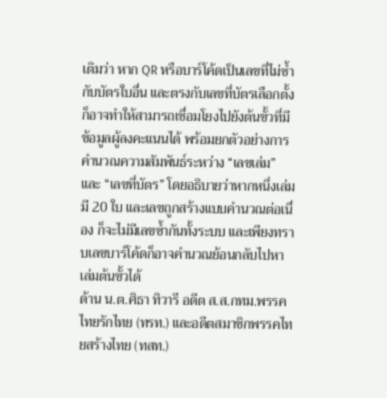เติมว่า หาก QR หรือบาร์โค้ดเป็นเลขที่ไม่ซ้ำกับบัตรใบอื่น และตรงกับเลขที่บัตรเลือกตั้ง ก็อาจทำให้สามารถเชื่อมโยงไปยังต้นขั้วที่มีข้อมูลผู้ลงคะแนนได้ พร้อมยกตัวอย่างการคำนวณความสัมพันธ์ระหว่าง “เลขเล่ม” และ “เลขที่บัตร” โดยอธิบายว่าหากหนึ่งเล่มมี 20 ใบ และเลขถูกสร้างแบบคำนวณต่อเนื่อง ก็จะไม่มีเลขซ้ำกันทั้งระบบ และเพียงทราบเลขบาร์โค้ดก็อาจคำนวณย้อนกลับไปหาเล่มต้นขั้วได้
ด้าน น.ต.ศิธา ทิวารี อดีต ส.ส.กทม.พรรคไทยรักไทย (ทรท.) และอดีตสมาชิกพรรคไทยสร้างไทย (ทสท.)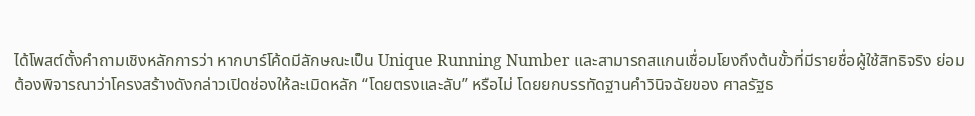ได้โพสต์ตั้งคำถามเชิงหลักการว่า หากบาร์โค้ดมีลักษณะเป็น Unique Running Number และสามารถสแกนเชื่อมโยงถึงต้นขั้วที่มีรายชื่อผู้ใช้สิทธิจริง ย่อมต้องพิจารณาว่าโครงสร้างดังกล่าวเปิดช่องให้ละเมิดหลัก “โดยตรงและลับ” หรือไม่ โดยยกบรรทัดฐานคำวินิจฉัยของ ศาลรัฐธ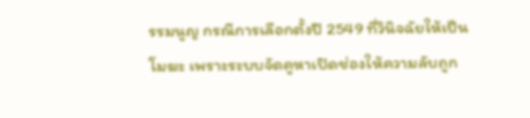รรมนูญ กรณีการเลือกตั้งปี 2549 ที่วินิจฉัยให้เป็นโมฆะ เพราะระบบจัดคูหาเปิดช่องให้ความลับถูก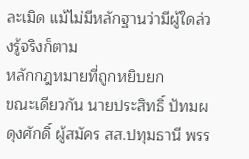ละเมิด แม้ไม่มีหลักฐานว่ามีผู้ใดล่วงรู้จริงก็ตาม
หลักกฎหมายที่ถูกหยิบยก
ขณะเดียวกัน นายประสิทธิ์ ปัทมผดุงศักดิ์ ผู้สมัคร สส.ปทุมธานี พรร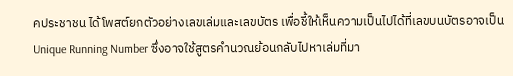คประชาชน ได้โพสต์ยกตัวอย่างเลขเล่มและเลขบัตร เพื่อชี้ให้เห็นความเป็นไปได้ที่เลขบนบัตรอาจเป็น Unique Running Number ซึ่งอาจใช้สูตรคำนวณย้อนกลับไปหาเล่มที่มา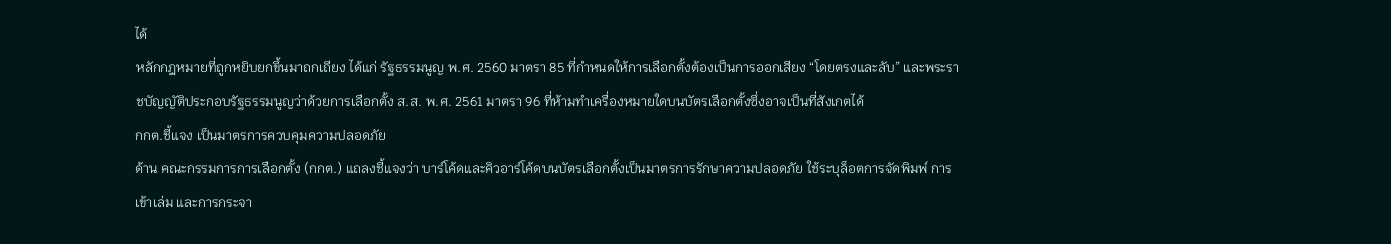ได้
หลักกฎหมายที่ถูกหยิบยกขึ้นมาถกเถียง ได้แก่ รัฐธรรมนูญ พ.ศ. 2560 มาตรา 85 ที่กำหนดให้การเลือกตั้งต้องเป็นการออกเสียง “โดยตรงและลับ” และพระราชบัญญัติประกอบรัฐธรรมนูญว่าด้วยการเลือกตั้ง ส.ส. พ.ศ. 2561 มาตรา 96 ที่ห้ามทำเครื่องหมายใดบนบัตรเลือกตั้งซึ่งอาจเป็นที่สังเกตได้
กกต.ชี้แจง เป็นมาตรการควบคุมความปลอดภัย
ด้าน คณะกรรมการการเลือกตั้ง (กกต.) แถลงชี้แจงว่า บาร์โค้ดและคิวอาร์โค้ดบนบัตรเลือกตั้งเป็นมาตรการรักษาความปลอดภัย ใช้ระบุล็อตการจัดพิมพ์ การเข้าเล่ม และการกระจา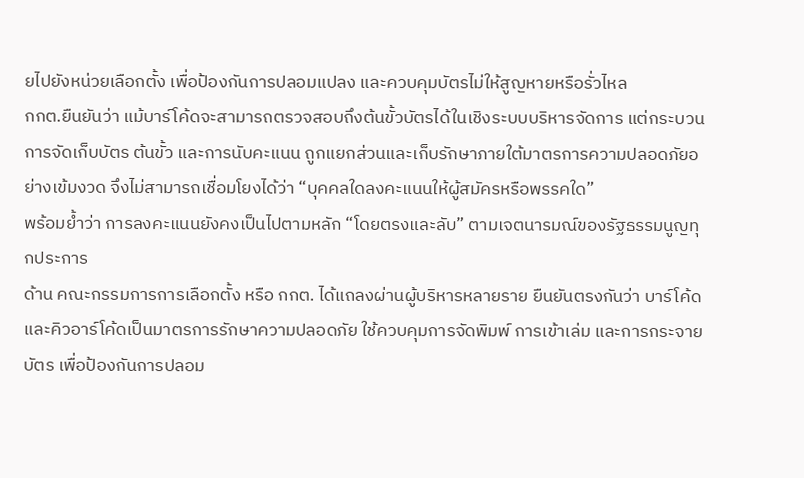ยไปยังหน่วยเลือกตั้ง เพื่อป้องกันการปลอมแปลง และควบคุมบัตรไม่ให้สูญหายหรือรั่วไหล
กกต.ยืนยันว่า แม้บาร์โค้ดจะสามารถตรวจสอบถึงต้นขั้วบัตรได้ในเชิงระบบบริหารจัดการ แต่กระบวนการจัดเก็บบัตร ต้นขั้ว และการนับคะแนน ถูกแยกส่วนและเก็บรักษาภายใต้มาตรการความปลอดภัยอย่างเข้มงวด จึงไม่สามารถเชื่อมโยงได้ว่า “บุคคลใดลงคะแนนให้ผู้สมัครหรือพรรคใด”
พร้อมย้ำว่า การลงคะแนนยังคงเป็นไปตามหลัก “โดยตรงและลับ” ตามเจตนารมณ์ของรัฐธรรมนูญทุกประการ
ด้าน คณะกรรมการการเลือกตั้ง หรือ กกต. ได้แถลงผ่านผู้บริหารหลายราย ยืนยันตรงกันว่า บาร์โค้ดและคิวอาร์โค้ดเป็นมาตรการรักษาความปลอดภัย ใช้ควบคุมการจัดพิมพ์ การเข้าเล่ม และการกระจายบัตร เพื่อป้องกันการปลอม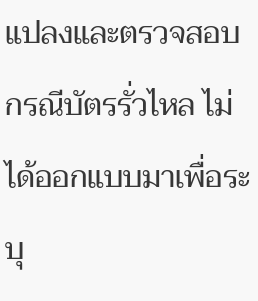แปลงและตรวจสอบกรณีบัตรรั่วไหล ไม่ได้ออกแบบมาเพื่อระบุ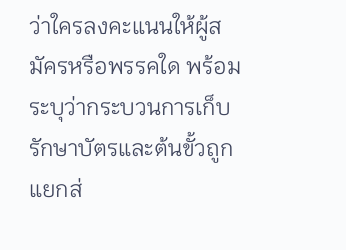ว่าใครลงคะแนนให้ผู้สมัครหรือพรรคใด พร้อมระบุว่ากระบวนการเก็บรักษาบัตรและต้นขั้วถูกแยกส่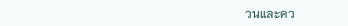วนและคว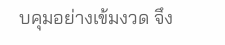บคุมอย่างเข้มงวด จึง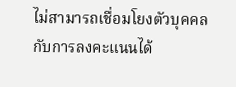ไม่สามารถเชื่อมโยงตัวบุคคลกับการลงคะแนนได้